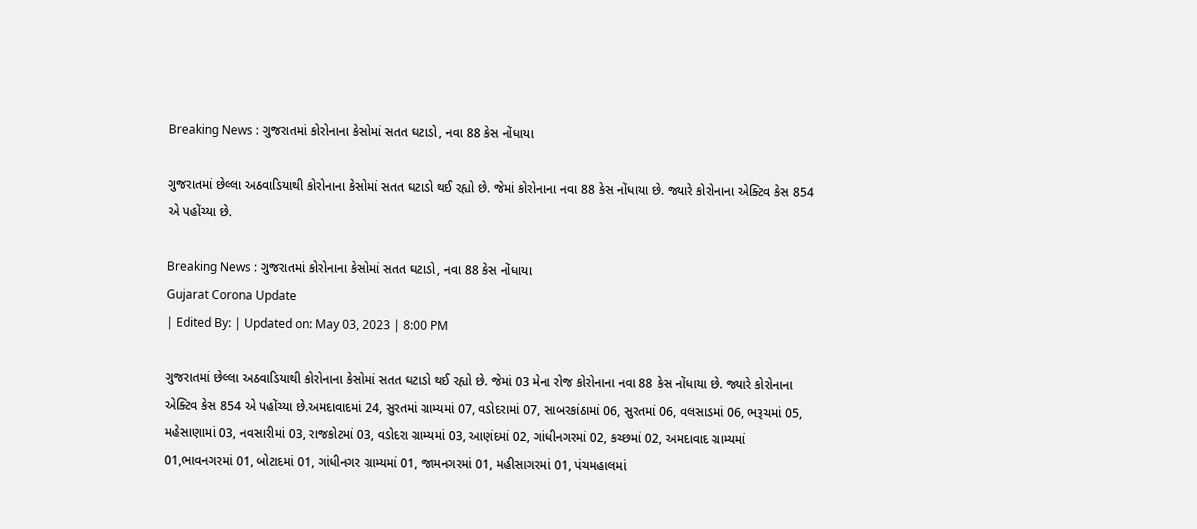Breaking News : ગુજરાતમાં કોરોનાના કેસોમાં સતત ઘટાડો, નવા 88 કેસ નોંધાયા

ગુજરાતમાં છેલ્લા અઠવાડિયાથી કોરોનાના કેસોમાં સતત ઘટાડો થઈ રહ્યો છે. જેમાં કોરોનાના નવા 88 કેસ નોંધાયા છે. જ્યારે કોરોનાના એક્ટિવ કેસ 854 એ પહોંચ્યા છે.

Breaking News : ગુજરાતમાં કોરોનાના કેસોમાં સતત ઘટાડો, નવા 88 કેસ નોંધાયા
Gujarat Corona Update
| Edited By: | Updated on: May 03, 2023 | 8:00 PM

ગુજરાતમાં છેલ્લા અઠવાડિયાથી કોરોનાના કેસોમાં સતત ઘટાડો થઈ રહ્યો છે. જેમાં 03 મેના રોજ કોરોનાના નવા 88 કેસ નોંધાયા છે. જ્યારે કોરોનાના એક્ટિવ કેસ 854 એ પહોંચ્યા છે.અમદાવાદમાં 24, સુરતમાં ગ્રામ્યમાં 07, વડોદરામાં 07, સાબરકાંઠામાં 06, સુરતમાં 06, વલસાડમાં 06, ભરૂચમાં 05, મહેસાણામાં 03, નવસારીમાં 03, રાજકોટમાં 03, વડોદરા ગ્રામ્યમાં 03, આણંદમાં 02, ગાંધીનગરમાં 02, કચ્છમાં 02, અમદાવાદ ગ્રામ્યમાં 01,ભાવનગરમાં 01, બોટાદમાં 01, ગાંધીનગર ગ્રામ્યમાં 01, જામનગરમાં 01, મહીસાગરમાં 01, પંચમહાલમાં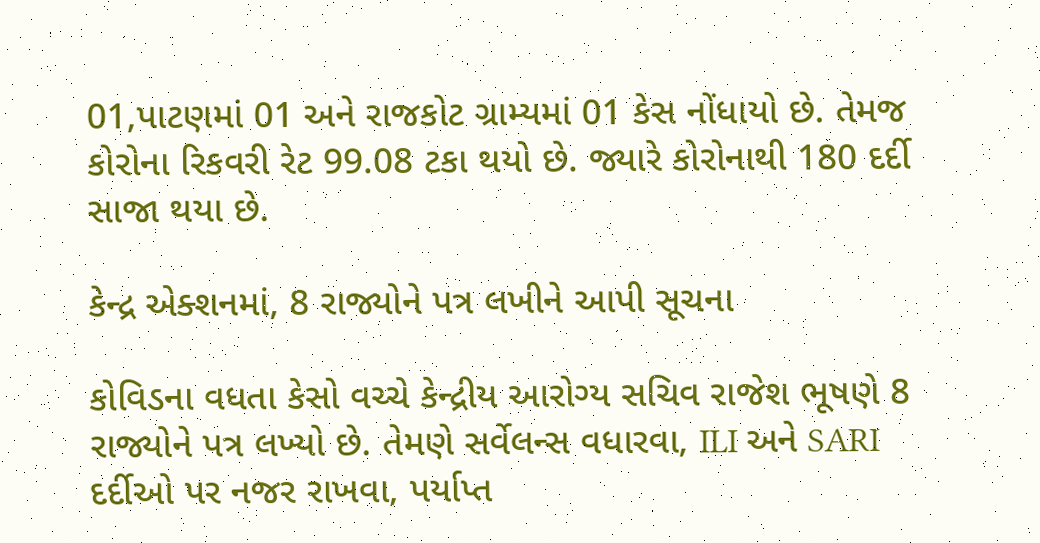01,પાટણમાં 01 અને રાજકોટ ગ્રામ્યમાં 01 કેસ નોંધાયો છે. તેમજ કોરોના રિકવરી રેટ 99.08 ટકા થયો છે. જ્યારે કોરોનાથી 180 દર્દી સાજા થયા છે.

કેન્દ્ર એક્શનમાં, 8 રાજ્યોને પત્ર લખીને આપી સૂચના

કોવિડના વધતા કેસો વચ્ચે કેન્દ્રીય આરોગ્ય સચિવ રાજેશ ભૂષણે 8 રાજ્યોને પત્ર લખ્યો છે. તેમણે સર્વેલન્સ વધારવા, ILI અને SARI દર્દીઓ પર નજર રાખવા, પર્યાપ્ત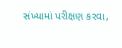સંખ્યામાં પરીક્ષણ કરવા,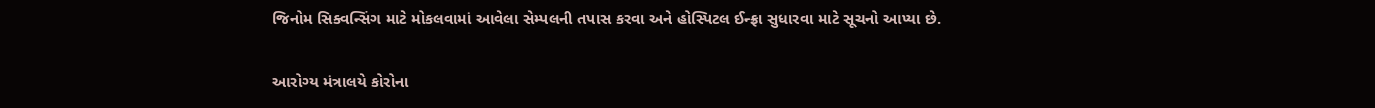જિનોમ સિક્વન્સિંગ માટે મોકલવામાં આવેલા સેમ્પલની તપાસ કરવા અને હોસ્પિટલ ઈન્ફ્રા સુધારવા માટે સૂચનો આપ્યા છે.

આરોગ્ય મંત્રાલયે કોરોના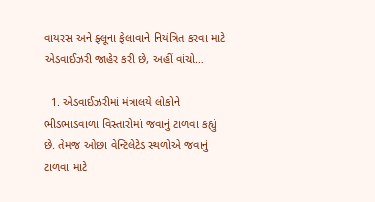વાયરસ અને ફ્લૂના ફેલાવાને નિયંત્રિત કરવા માટે એડવાઈઝરી જાહેર કરી છે, અહીં વાંચો…

  1. એડવાઈઝરીમાં મંત્રાલયે લોકોને ભીડભાડવાળા વિસ્તારોમાં જવાનું ટાળવા કહ્યું છે. તેમજ ઓછા વેન્ટિલેટેડ સ્થળોએ જવાનું ટાળવા માટે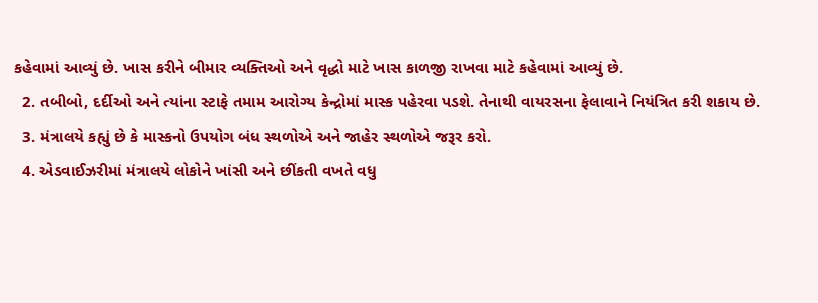કહેવામાં આવ્યું છે. ખાસ કરીને બીમાર વ્યક્તિઓ અને વૃદ્ધો માટે ખાસ કાળજી રાખવા માટે કહેવામાં આવ્યું છે.
  2. તબીબો, દર્દીઓ અને ત્યાંના સ્ટાફે તમામ આરોગ્ય કેન્દ્રોમાં માસ્ક પહેરવા પડશે. તેનાથી વાયરસના ફેલાવાને નિયંત્રિત કરી શકાય છે.
  3. મંત્રાલયે કહ્યું છે કે માસ્કનો ઉપયોગ બંધ સ્થળોએ અને જાહેર સ્થળોએ જરૂર કરો.
  4. એડવાઈઝરીમાં મંત્રાલયે લોકોને ખાંસી અને છીંકતી વખતે વધુ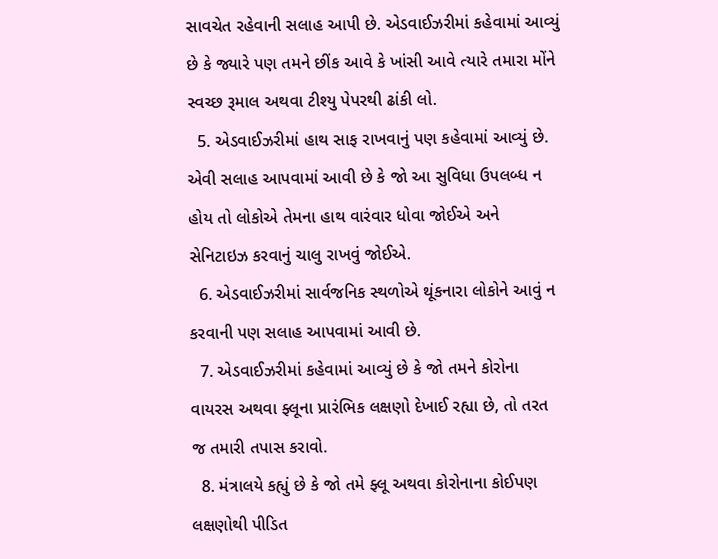સાવચેત રહેવાની સલાહ આપી છે. એડવાઈઝરીમાં કહેવામાં આવ્યું છે કે જ્યારે પણ તમને છીંક આવે કે ખાંસી આવે ત્યારે તમારા મોંને સ્વચ્છ રૂમાલ અથવા ટીશ્યુ પેપરથી ઢાંકી લો.
  5. એડવાઈઝરીમાં હાથ સાફ રાખવાનું પણ કહેવામાં આવ્યું છે. એવી સલાહ આપવામાં આવી છે કે જો આ સુવિધા ઉપલબ્ધ ન હોય તો લોકોએ તેમના હાથ વારંવાર ધોવા જોઈએ અને સેનિટાઇઝ કરવાનું ચાલુ રાખવું જોઈએ.
  6. એડવાઈઝરીમાં સાર્વજનિક સ્થળોએ થૂંકનારા લોકોને આવું ન કરવાની પણ સલાહ આપવામાં આવી છે.
  7. એડવાઈઝરીમાં કહેવામાં આવ્યું છે કે જો તમને કોરોના વાયરસ અથવા ફ્લૂના પ્રારંભિક લક્ષણો દેખાઈ રહ્યા છે, તો તરત જ તમારી તપાસ કરાવો.
  8. મંત્રાલયે કહ્યું છે કે જો તમે ફ્લૂ અથવા કોરોનાના કોઈપણ લક્ષણોથી પીડિત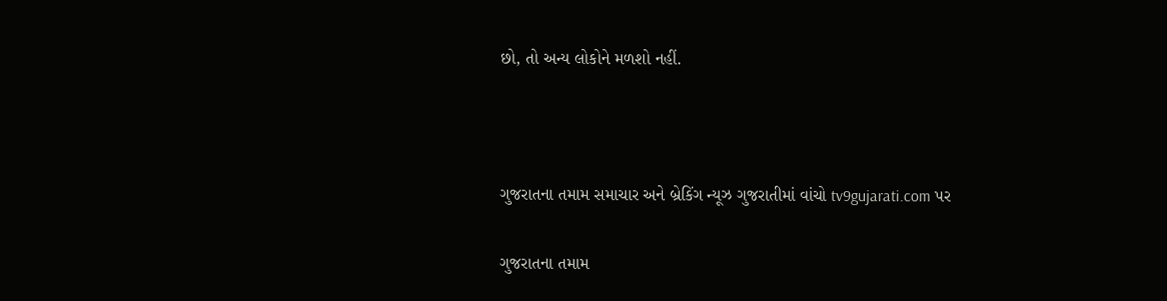છો, તો અન્ય લોકોને મળશો નહીં.



ગુજરાતના તમામ સમાચાર અને બ્રેકિંગ ન્યૂઝ ગુજરાતીમાં વાંચો tv9gujarati.com પર

ગુજરાતના તમામ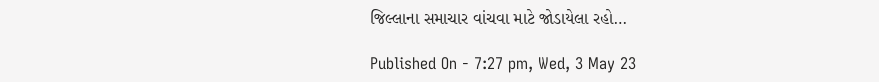જિલ્લાના સમાચાર વાંચવા માટે જોડાયેલા રહો…

Published On - 7:27 pm, Wed, 3 May 23